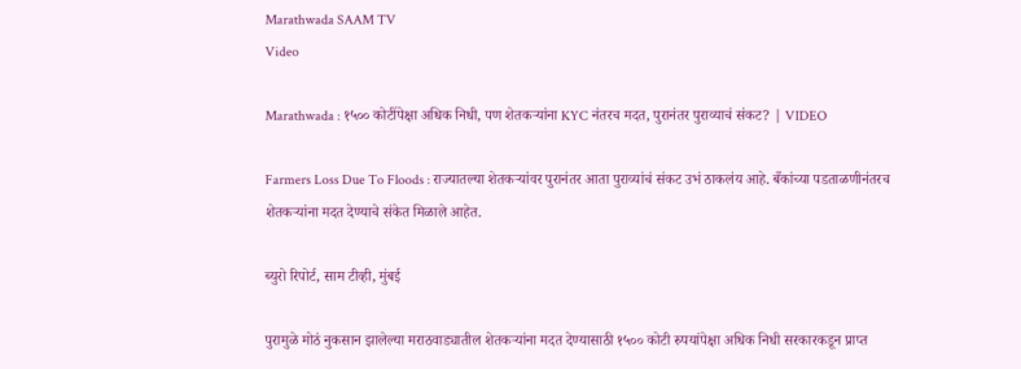Marathwada SAAM TV
Video

Marathwada : १५०० कोटींपेक्षा अधिक निधी, पण शेतकऱ्यांना KYC नंतरच मदत, पुरानंतर पुराव्याचं संकट? | VIDEO

Farmers Loss Due To Floods : राज्यातल्या शेतकऱ्यांवर पुरानंतर आता पुराव्यांचं संकट उभं ठाकलंय आहे. बँकांच्या पडताळणीनंतरच शेतकऱ्यांना मदत देण्याचे संकेत मिळाले आहेत.

ब्युरो रिपोर्ट, साम टीव्ही, मुंबई

पुरामुळे मोठं नुकसान झालेल्या मराठवाड्यातील शेतकऱ्यांना मदत देण्यासाठी १५०० कोटी रुपयांपेक्षा अधिक निधी सरकारकडून प्राप्त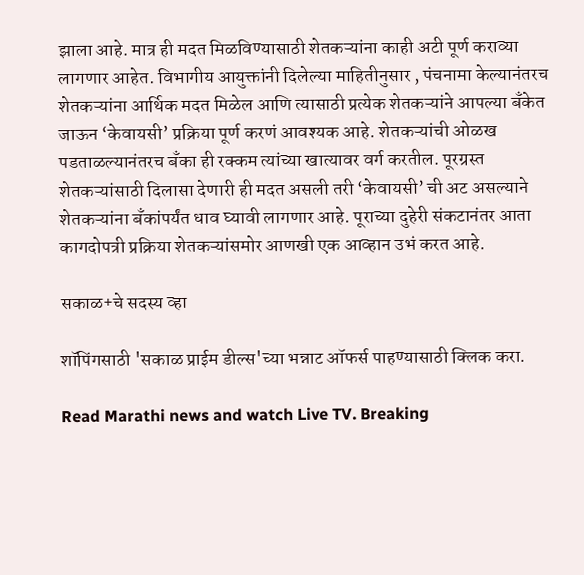झाला आहे. मात्र ही मदत मिळविण्यासाठी शेतकऱ्यांना काही अटी पूर्ण कराव्या लागणार आहेत. विभागीय आयुक्तांनी दिलेल्या माहितीनुसार , पंचनामा केल्यानंतरच शेतकऱ्यांना आर्थिक मदत मिळेल आणि त्यासाठी प्रत्येक शेतकऱ्यांने आपल्या बँकेत जाऊन ‘केवायसी’ प्रक्रिया पूर्ण करणं आवश्यक आहे. शेतकऱ्यांची ओळख पडताळल्यानंतरच बँका ही रक्कम त्यांच्या खात्यावर वर्ग करतील. पूरग्रस्त शेतकऱ्यांसाठी दिलासा देणारी ही मदत असली तरी ‘केवायसी’ ची अट असल्याने शेतकऱ्यांना बँकांपर्यंत धाव घ्यावी लागणार आहे. पूराच्या दुहेरी संकटानंतर आता कागदोपत्री प्रक्रिया शेतकऱ्यांसमोर आणखी एक आव्हान उभं करत आहे.

सकाळ+चे सदस्य व्हा

शॉपिंगसाठी 'सकाळ प्राईम डील्स'च्या भन्नाट ऑफर्स पाहण्यासाठी क्लिक करा.

Read Marathi news and watch Live TV. Breaking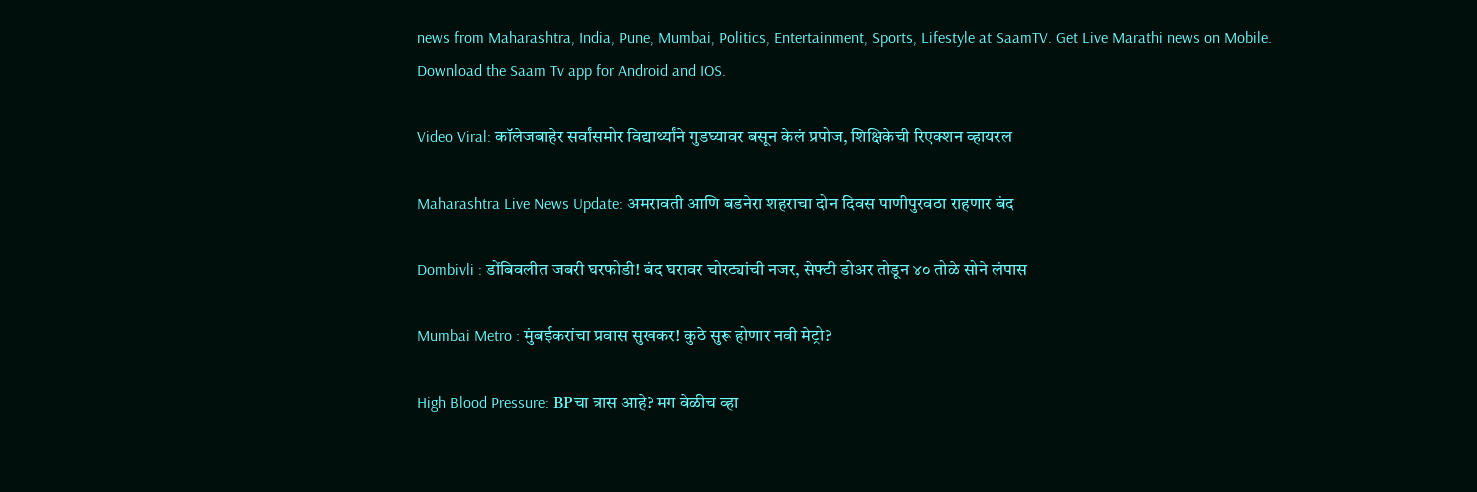news from Maharashtra, India, Pune, Mumbai, Politics, Entertainment, Sports, Lifestyle at SaamTV. Get Live Marathi news on Mobile. Download the Saam Tv app for Android and IOS.

Video Viral: कॉलेजबाहेर सर्वांसमोर विद्यार्थ्यांने गुडघ्यावर बसून केलं प्रपोज, शिक्षिकेची रिएक्शन व्हायरल

Maharashtra Live News Update: अमरावती आणि बडनेरा शहराचा दोन दिवस पाणीपुरवठा राहणार बंद

Dombivli : डोंबिवलीत जबरी घरफोडी! बंद घरावर चोरट्यांची नजर, सेफ्टी डोअर तोडून ४० तोळे सोने लंपास

Mumbai Metro : मुंबईकरांचा प्रवास सुखकर! कुठे सुरू होणार नवी मेट्रो?

High Blood Pressure: BPचा त्रास आहे? मग वेळीच व्हा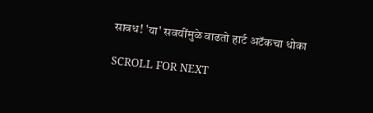सावध! 'या' सवयींमुळे वाढतो हार्ट अटॅकचा धोका

SCROLL FOR NEXT